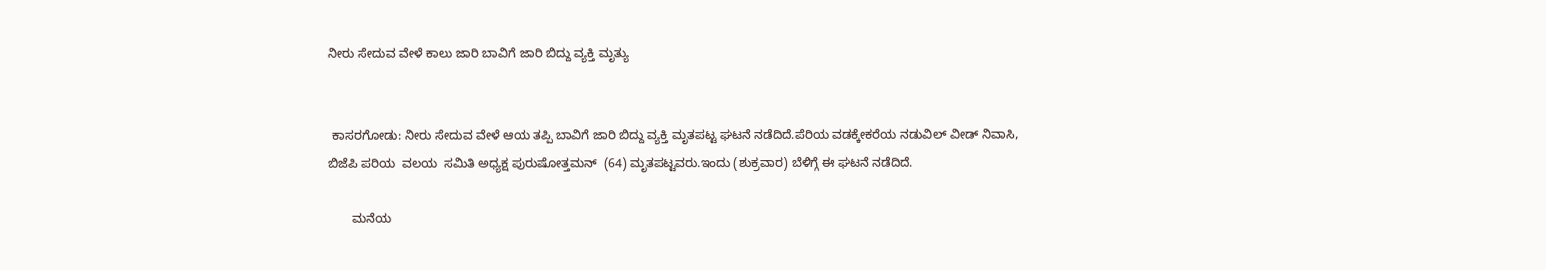ನೀರು ಸೇದುವ ವೇಳೆ ಕಾಲು ಜಾರಿ ಬಾವಿಗೆ ಜಾರಿ ಬಿದ್ದು ವ್ಯಕ್ತಿ ಮೃತ್ಯು


 ಕಾಸರಗೋಡು: ನೀರು ಸೇದುವ ವೇಳೆ ಆಯ ತಪ್ಪಿ ಬಾವಿಗೆ ಜಾರಿ ಬಿದ್ದು ವ್ಯಕ್ತಿ ಮೃತಪಟ್ಟ ಘಟನೆ ನಡೆದಿದೆ.ಪೆರಿಯ ವಡಕ್ಕೇಕರೆಯ ನಡುವಿಲ್ ವೀಡ್ ನಿವಾಸಿ, ಬಿಜೆಪಿ ಪರಿಯ  ವಲಯ  ಸಮಿತಿ ಅಧ್ಯಕ್ಷ ಪುರುಷೋತ್ತಮನ್  (64) ಮೃತಪಟ್ಟವರು.ಇಂದು (ಶುಕ್ರವಾರ) ಬೆಳಿಗ್ಗೆ ಈ ಘಟನೆ ನಡೆದಿದೆ.

       ಮನೆಯ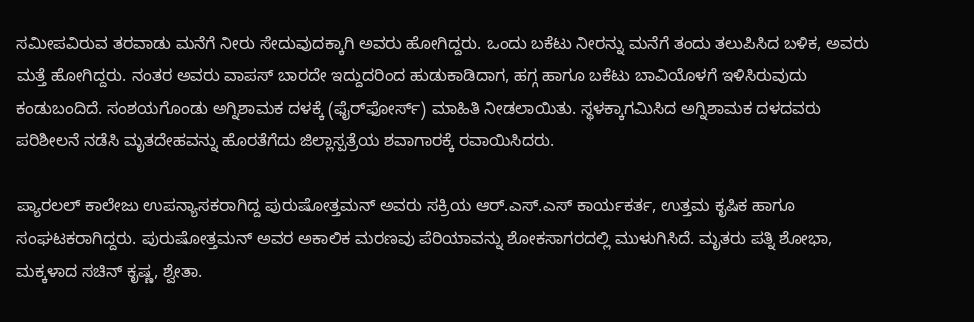ಸಮೀಪವಿರುವ ತರವಾಡು ಮನೆಗೆ ನೀರು ಸೇದುವುದಕ್ಕಾಗಿ ಅವರು ಹೋಗಿದ್ದರು. ಒಂದು ಬಕೆಟು ನೀರನ್ನು ಮನೆಗೆ ತಂದು ತಲುಪಿಸಿದ ಬಳಿಕ, ಅವರು ಮತ್ತೆ ಹೋಗಿದ್ದರು. ನಂತರ ಅವರು ವಾಪಸ್ ಬಾರದೇ ಇದ್ದುದರಿಂದ ಹುಡುಕಾಡಿದಾಗ, ಹಗ್ಗ ಹಾಗೂ ಬಕೆಟು ಬಾವಿಯೊಳಗೆ ಇಳಿಸಿರುವುದು ಕಂಡುಬಂದಿದೆ. ಸಂಶಯಗೊಂಡು ಅಗ್ನಿಶಾಮಕ ದಳಕ್ಕೆ (ಫೈರ್‌ಫೋರ್ಸ್) ಮಾಹಿತಿ ನೀಡಲಾಯಿತು. ಸ್ಥಳಕ್ಕಾಗಮಿಸಿದ ಅಗ್ನಿಶಾಮಕ ದಳದವರು ಪರಿಶೀಲನೆ ನಡೆಸಿ ಮೃತದೇಹವನ್ನು ಹೊರತೆಗೆದು ಜಿಲ್ಲಾಸ್ಪತ್ರೆಯ ಶವಾಗಾರಕ್ಕೆ ರವಾಯಿಸಿದರು.

ಪ್ಯಾರಲಲ್ ಕಾಲೇಜು ಉಪನ್ಯಾಸಕರಾಗಿದ್ದ ಪುರುಷೋತ್ತಮನ್ ಅವರು ಸಕ್ರಿಯ ಆರ್.ಎಸ್.ಎಸ್ ಕಾರ್ಯಕರ್ತ, ಉತ್ತಮ ಕೃಷಿಕ ಹಾಗೂ ಸಂಘಟಕರಾಗಿದ್ದರು. ಪುರುಷೋತ್ತಮನ್ ಅವರ ಅಕಾಲಿಕ ಮರಣವು ಪೆರಿಯಾವನ್ನು ಶೋಕಸಾಗರದಲ್ಲಿ ಮುಳುಗಿಸಿದೆ. ಮೃತರು ಪತ್ನಿ ಶೋಭಾ, ಮಕ್ಕಳಾದ ಸಚಿನ್ ಕೃಷ್ಣ, ಶ್ವೇತಾ.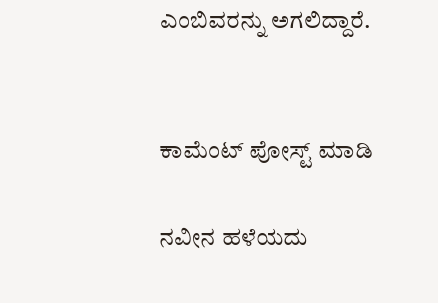ಎಂಬಿವರನ್ನು ಅಗಲಿದ್ದಾರೆ.


ಕಾಮೆಂಟ್‌‌ ಪೋಸ್ಟ್‌ ಮಾಡಿ

ನವೀನ ಹಳೆಯದು